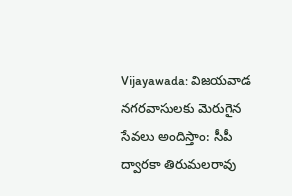Vijayawada: విజయవాడ నగరవాసులకు మెరుగైన సేవలు అందిస్తాం: సీపీ ద్వారకా తిరుమలరావు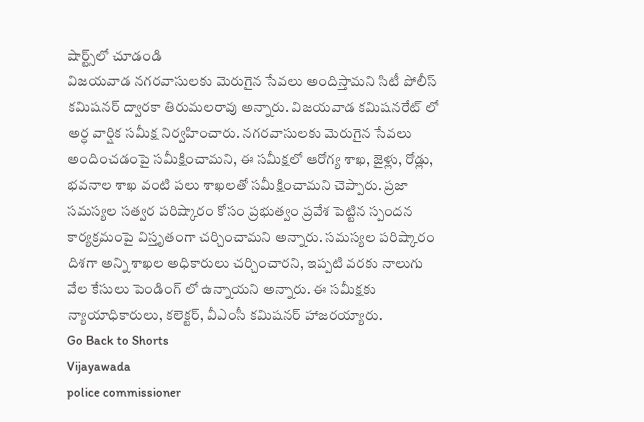షార్ట్స్‌లో చూడండి
విజయవాడ నగరవాసులకు మెరుగైన సేవలు అందిస్తామని సిటీ పోలీస్ కమిషనర్ ద్వారకా తిరుమలరావు అన్నారు. విజయవాడ కమిషనరేట్ లో అర్ధ వార్షిక సమీక్ష నిర్వహించారు. నగరవాసులకు మెరుగైన సేవలు అందించడంపై సమీక్షించామని, ఈ సమీక్షలో ఆరోగ్య శాఖ, జైళ్లు, రోడ్లు, భవనాల శాఖ వంటి పలు శాఖలతో సమీక్షించామని చెప్పారు. ప్రజా సమస్యల సత్వర పరిష్కారం కోసం ప్రభుత్వం ప్రవేశ పెట్టిన స్పందన కార్యక్రమంపై విస్తృతంగా చర్చించామని అన్నారు. సమస్యల పరిష్కారం దిశగా అన్ని శాఖల అధికారులు చర్చించారని, ఇప్పటి వరకు నాలుగు వేల కేసులు పెండింగ్ లో ఉన్నాయని అన్నారు. ఈ సమీక్షకు న్యాయాధికారులు, కలెక్టర్, వీఎంసీ కమిషనర్ హాజరయ్యారు.
Go Back to Shorts
Vijayawada
police commissioner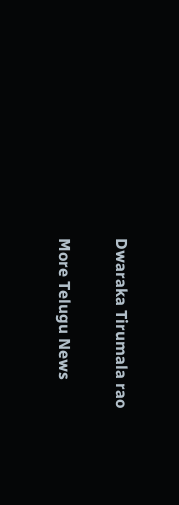Dwaraka Tirumala rao

More Telugu News